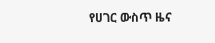የሀገር ውስጥ ዜና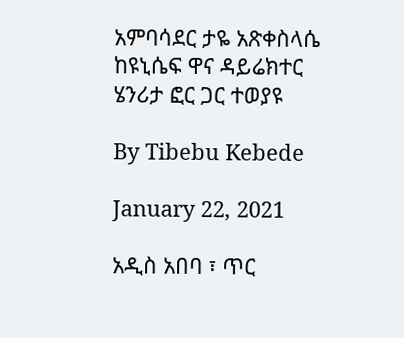አምባሳደር ታዬ አጽቀስላሴ ከዩኒሴፍ ዋና ዳይሬክተር ሄንሪታ ፎር ጋር ተወያዩ

By Tibebu Kebede

January 22, 2021

አዲስ አበባ ፣ ጥር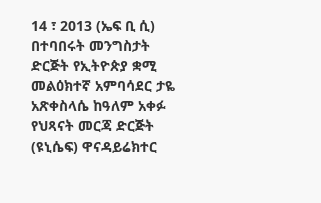14 ፣ 2013 (ኤፍ ቢ ሲ) በተባበሩት መንግስታት ድርጅት የኢትዮጵያ ቋሚ መልዕክተኛ አምባሳደር ታዬ አጽቀስላሴ ከዓለም አቀፉ የህጻናት መርጃ ድርጅት (ዩኒሴፍ) ዋናዳይሬክተር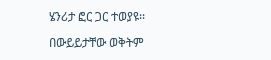ሄንሪታ ፎር ጋር ተወያዩ፡፡

በውይይታቸው ወቅትም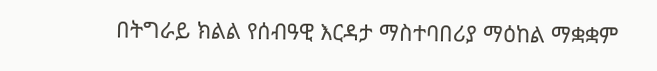በትግራይ ክልል የሰብዓዊ እርዳታ ማስተባበሪያ ማዕከል ማቋቋም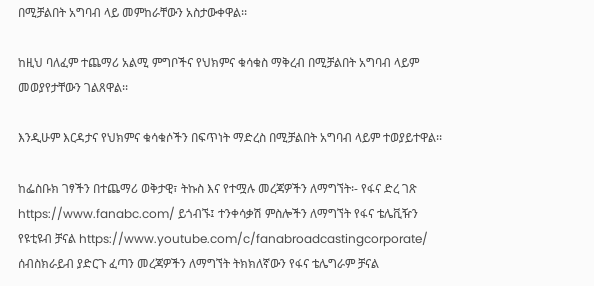በሚቻልበት አግባብ ላይ መምከራቸውን አስታውቀዋል፡፡

ከዚህ ባለፈም ተጨማሪ አልሚ ምግቦችና የህክምና ቁሳቁስ ማቅረብ በሚቻልበት አግባብ ላይም መወያየታቸውን ገልጸዋል፡፡

እንዲሁም እርዳታና የህክምና ቁሳቁሶችን በፍጥነት ማድረስ በሚቻልበት አግባብ ላይም ተወያይተዋል፡፡

ከፌስቡክ ገፃችን በተጨማሪ ወቅታዊ፣ ትኩስ እና የተሟሉ መረጃዎችን ለማግኘት፡- የፋና ድረ ገጽ https://www.fanabc.com/ ይጎብኙ፤ ተንቀሳቃሽ ምስሎችን ለማግኘት የፋና ቴሌቪዥን የዩቲዩብ ቻናል https://www.youtube.com/c/fanabroadcastingcorporate/ ሰብስክራይብ ያድርጉ ፈጣን መረጃዎችን ለማግኘት ትክክለኛውን የፋና ቴሌግራም ቻናል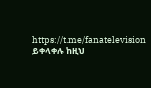https://t.me/fanatelevision ይቀላቀሉ ከዚህ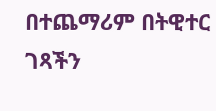በተጨማሪም በትዊተር ገጻችን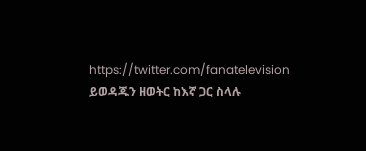https://twitter.com/fanatelevision ይወዳጁን ዘወትር ከእኛ ጋር ስላሉ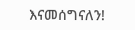እናመሰግናለን!